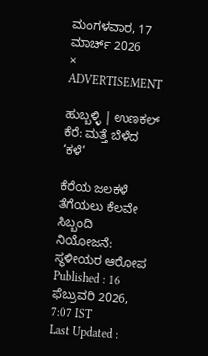ಮಂಗಳವಾರ, 17 ಮಾರ್ಚ್ 2026
×
ADVERTISEMENT

ಹುಬ್ಬಳ್ಳಿ | ಉಣಕಲ್‌ ಕೆರೆ: ಮತ್ತೆ ಬೆಳೆದ ‘ಕಳೆ’

ಕೆರೆಯ ಜಲಕಳೆ ತೆಗೆಯಲು ಕೆಲವೇ ಸಿಬ್ಬಂದಿ ನಿಯೋಜನೆ: ಸ್ಥಳೀಯರ ಆರೋಪ
Published : 16 ಫೆಬ್ರುವರಿ 2026, 7:07 IST
Last Updated :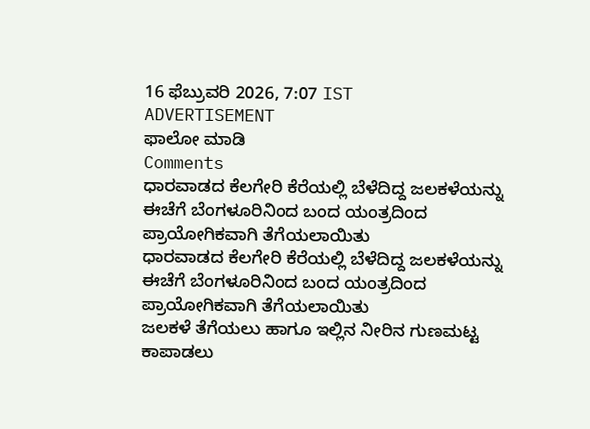16 ಫೆಬ್ರುವರಿ 2026, 7:07 IST
ADVERTISEMENT
ಫಾಲೋ ಮಾಡಿ
Comments
ಧಾರವಾಡದ ಕೆಲಗೇರಿ ಕೆರೆಯಲ್ಲಿ ಬೆಳೆದಿದ್ದ ಜಲಕಳೆಯನ್ನು ಈಚೆಗೆ ಬೆಂಗಳೂರಿನಿಂದ ಬಂದ ಯಂತ್ರದಿಂದ ಪ್ರಾಯೋಗಿಕವಾಗಿ ತೆಗೆಯಲಾಯಿತು
ಧಾರವಾಡದ ಕೆಲಗೇರಿ ಕೆರೆಯಲ್ಲಿ ಬೆಳೆದಿದ್ದ ಜಲಕಳೆಯನ್ನು ಈಚೆಗೆ ಬೆಂಗಳೂರಿನಿಂದ ಬಂದ ಯಂತ್ರದಿಂದ ಪ್ರಾಯೋಗಿಕವಾಗಿ ತೆಗೆಯಲಾಯಿತು
ಜಲಕಳೆ ತೆಗೆಯಲು ಹಾಗೂ ಇಲ್ಲಿನ ನೀರಿನ ಗುಣಮಟ್ಟ ಕಾಪಾಡಲು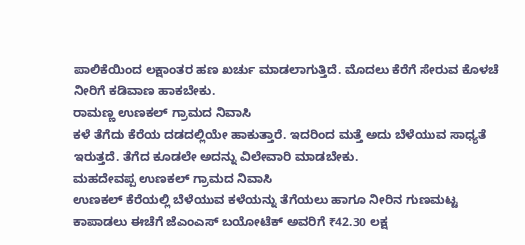ಪಾಲಿಕೆಯಿಂದ ಲಕ್ಷಾಂತರ ಹಣ ಖರ್ಚು ಮಾಡಲಾಗುತ್ತಿದೆ. ಮೊದಲು ಕೆರೆಗೆ ಸೇರುವ ಕೊಳಚೆ ನೀರಿಗೆ ಕಡಿವಾಣ ಹಾಕಬೇಕು.
ರಾಮಣ್ಣ ಉಣಕಲ್‌ ಗ್ರಾಮದ ನಿವಾಸಿ
ಕಳೆ ತೆಗೆದು ಕೆರೆಯ ದಡದಲ್ಲಿಯೇ ಹಾಕುತ್ತಾರೆ. ಇದರಿಂದ ಮತ್ತೆ ಅದು ಬೆಳೆಯುವ ಸಾಧ್ಯತೆ ಇರುತ್ತದೆ. ತೆಗೆದ ಕೂಡಲೇ ಅದನ್ನು ವಿಲೇವಾರಿ ಮಾಡಬೇಕು.
ಮಹದೇವಪ್ಪ ಉಣಕಲ್‌ ಗ್ರಾಮದ ನಿವಾಸಿ
ಉಣಕಲ್‌ ಕೆರೆಯಲ್ಲಿ ಬೆಳೆಯುವ ಕಳೆಯನ್ನು ತೆಗೆಯಲು ಹಾಗೂ ನೀರಿನ ಗುಣಮಟ್ಟ ಕಾಪಾಡಲು ಈಚೆಗೆ ಜೆಎಂಎಸ್‌ ಬಯೋಟೆಕ್‌ ಅವರಿಗೆ ₹42.30 ಲಕ್ಷ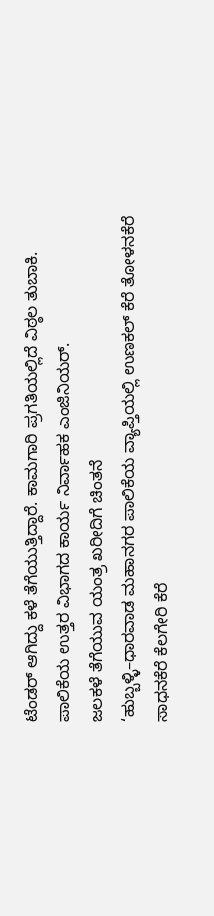ಟೆಂಡರ್‌ ಆಗಿದ್ದು ಕಳೆ ತೆಗೆಯುತ್ತಿದ್ದಾರೆ. ಕಾಮಗಾರಿ ಪ್ರಗತಿಯಲ್ಲಿದೆ ವಿಠ್ಠಲ ತುಬಾಕಿ.
ಪಾಲಿಕೆಯ ಉತ್ತರ ವಿಭಾಗದ ಕಾರ್ಯ ನಿರ್ವಾಹಕ ಎಂಜಿನಿಯರ್‌.
ಜಲಕಳೆ ತೆಗೆಯುವ ಯಂತ್ರ ಖರೀದಿಗೆ ಚಿಂತನೆ
‘ಹುಬ್ಬಳ್ಳಿ–ಧಾರವಾಡ ಮಹಾನಗರ ಪಾಲಿಕೆಯ ವ್ಯಾಪ್ತಿಯಲ್ಲಿ ಉಣಕಲ್‌ ಕೆರೆ ತೋಳನಕೆರೆ ಸಾಧನಕೆರೆ ಕೆಲಗೇರಿ ಕೆರೆ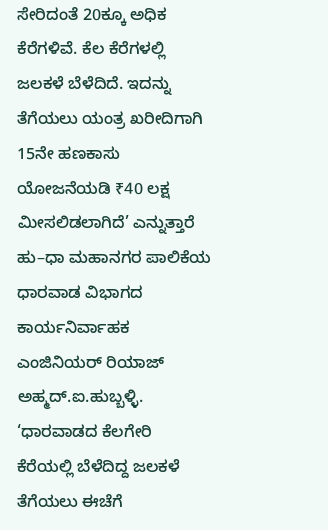ಸೇರಿದಂತೆ 20ಕ್ಕೂ ಅಧಿಕ ಕೆರೆಗಳಿವೆ. ಕೆಲ ಕೆರೆಗಳಲ್ಲಿ ಜಲಕಳೆ ಬೆಳೆದಿದೆ. ಇದನ್ನು ತೆಗೆಯಲು ಯಂತ್ರ ಖರೀದಿಗಾಗಿ 15ನೇ ಹಣಕಾಸು ಯೋಜನೆಯಡಿ ₹40 ಲಕ್ಷ ಮೀಸಲಿಡಲಾಗಿದೆ’ ಎನ್ನುತ್ತಾರೆ ಹು–ಧಾ ಮಹಾನಗರ ಪಾಲಿಕೆಯ ಧಾರವಾಡ ವಿಭಾಗದ ಕಾರ್ಯನಿರ್ವಾಹಕ ಎಂಜಿನಿಯರ್‌ ರಿಯಾಜ್‌ ಅಹ್ಮದ್.ಐ.ಹುಬ್ಬಳ್ಳಿ. ‘ಧಾರವಾಡದ ಕೆಲಗೇರಿ ಕೆರೆಯಲ್ಲಿ ಬೆಳೆದಿದ್ದ ಜಲಕಳೆ ತೆಗೆಯಲು ಈಚೆಗೆ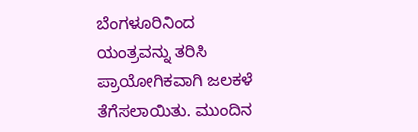ಬೆಂಗಳೂರಿನಿಂದ ಯಂತ್ರವನ್ನು ತರಿಸಿ ಪ್ರಾಯೋಗಿಕವಾಗಿ ಜಲಕಳೆ ತೆಗೆಸಲಾಯಿತು. ಮುಂದಿನ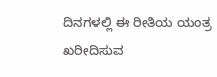ದಿನಗಳಲ್ಲಿ ಈ ರೀತಿಯ ಯಂತ್ರ ಖರೀದಿಸುವ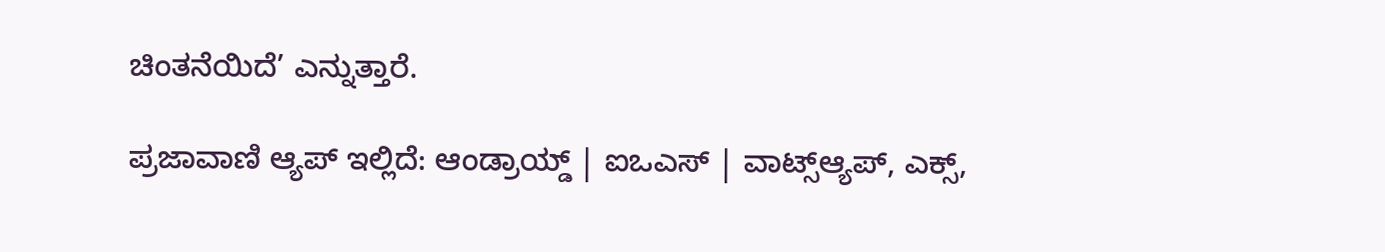ಚಿಂತನೆಯಿದೆ’ ಎನ್ನುತ್ತಾರೆ.

ಪ್ರಜಾವಾಣಿ ಆ್ಯಪ್ ಇಲ್ಲಿದೆ: ಆಂಡ್ರಾಯ್ಡ್ | ಐಒಎಸ್ | ವಾಟ್ಸ್ಆ್ಯಪ್, ಎಕ್ಸ್,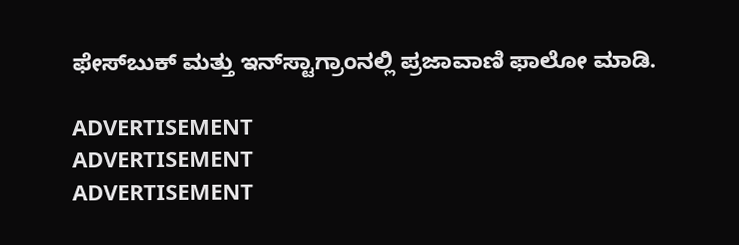ಫೇಸ್‌ಬುಕ್ ಮತ್ತು ಇನ್‌ಸ್ಟಾಗ್ರಾಂನಲ್ಲಿ ಪ್ರಜಾವಾಣಿ ಫಾಲೋ ಮಾಡಿ.

ADVERTISEMENT
ADVERTISEMENT
ADVERTISEMENT